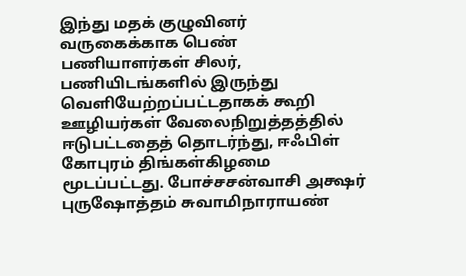இந்து மதக் குழுவினர் வருகைக்காக பெண் பணியாளர்கள் சிலர், பணியிடங்களில் இருந்து வெளியேற்றப்பட்டதாகக் கூறி ஊழியர்கள் வேலைநிறுத்தத்தில் ஈடுபட்டதைத் தொடர்ந்து, ஈஃபிள் கோபுரம் திங்கள்கிழமை மூடப்பட்டது. போச்சசன்வாசி அக்ஷர் புருஷோத்தம் சுவாமிநாராயண்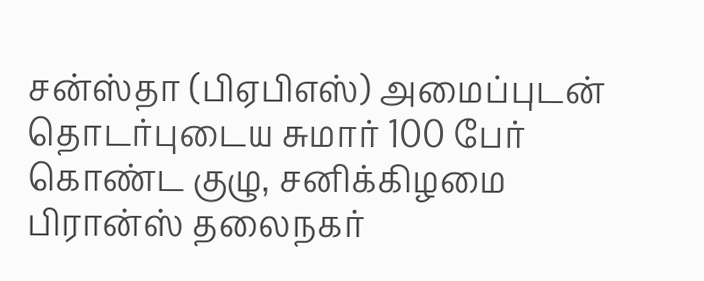சன்ஸ்தா (பிஏபிஎஸ்) அமைப்புடன் தொடர்புடைய சுமார் 100 பேர் கொண்ட குழு, சனிக்கிழமை பிரான்ஸ் தலைநகர்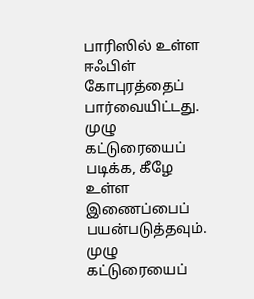பாரிஸில் உள்ள ஈஃபிள் கோபுரத்தைப் பார்வையிட்டது. முழு கட்டுரையைப் படிக்க, கீழே உள்ள இணைப்பைப் பயன்படுத்தவும்.
முழு கட்டுரையைப்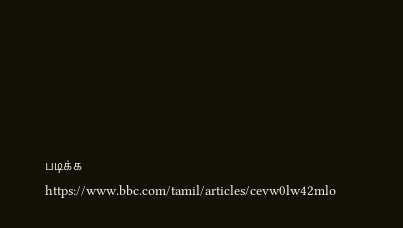படிக்க
https://www.bbc.com/tamil/articles/cevw0lw42mlo